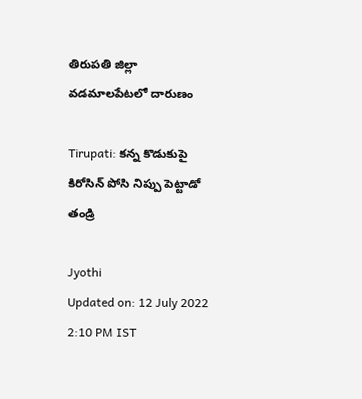తిరుపతి జిల్లా వడమాలపేటలో దారుణం

Tirupati: కన్న కొడుకుపై కిరోసిన్ పోసి నిప్పు పెట్టాడో తండ్రి

Jyothi
Updated on: 12 July 2022 2:10 PM IST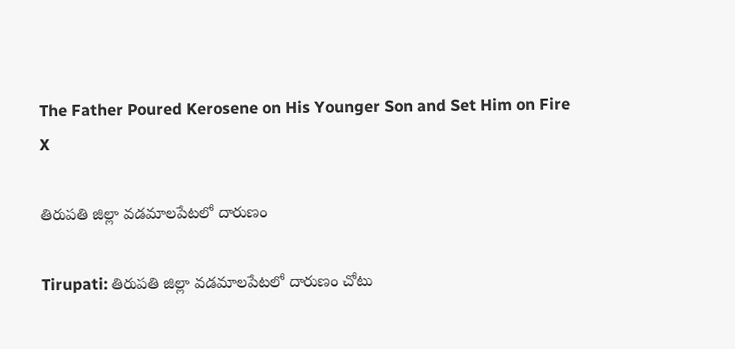The Father Poured Kerosene on His Younger Son and Set Him on Fire
X

తిరుపతి జిల్లా వడమాలపేటలో దారుణం

Tirupati: తిరుపతి జిల్లా వడమాలపేటలో దారుణం చోటు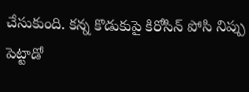చేసుకుంది. కన్న కొడుకుపై కిరోసిన్ పోసి నిప్పు పెట్టాడో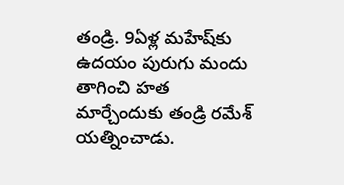తండ్రి. 9ఏళ్ల మహేష్‌కు ఉదయం పురుగు మందు తాగించి హత మార్చేందుకు తండ్రి రమేశ్ యత్నించాడు.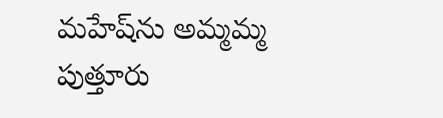మహేష్‌ను అమ్మమ్మ పుత్తూరు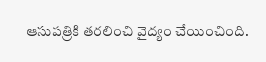ఆసుపత్రికి తరలించి వైద్యం చేయించింది.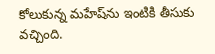కోలుకున్న మహేష్‌ను ఇంటికి తీసుకు వచ్చింది.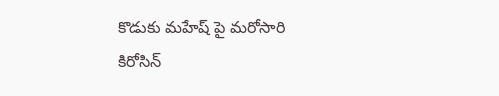కొడుకు మహేష్ పై మరోసారి కిరోసిన్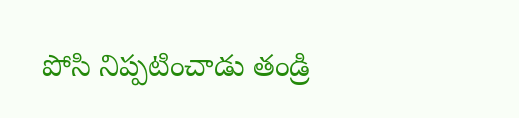పోసి నిప్పటించాడు తండ్రి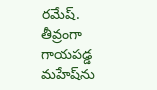రమేష్. తీవ్రంగా గాయపడ్డ మహేష్‌ను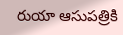రుయా ఆసుపత్రికి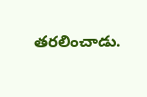తరలించాడు.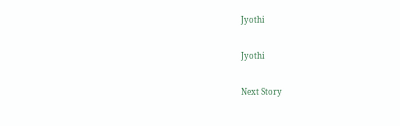Jyothi

Jyothi

Next Story